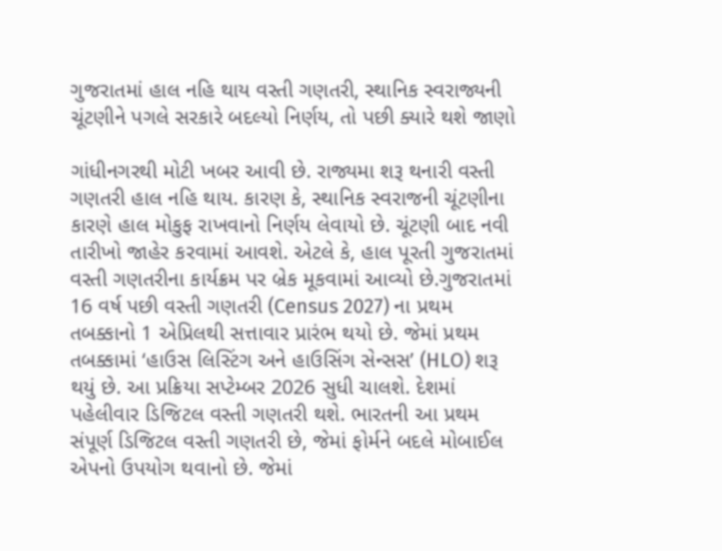ગુજરાતમાં હાલ નહિ થાય વસ્તી ગણતરી, સ્થાનિક સ્વરાજ્યની ચૂંટણીને પગલે સરકારે બદલ્યો નિર્ણય, તો પછી ક્યારે થશે જાણો

ગાંધીનગરથી મોટી ખબર આવી છે. રાજ્યમા શરૂ થનારી વસ્તી ગણતરી હાલ નહિ થાય. કારણ કે, સ્થાનિક સ્વરાજની ચૂંટણીના કારણે હાલ મોકુફ રાખવાનો નિર્ણય લેવાયો છે. ચૂંટણી બાદ નવી તારીખો જાહેર કરવામાં આવશે. એટલે કે, હાલ પૂરતી ગુજરાતમાં વસ્તી ગણતરીના કાર્યક્રમ પર બ્રેક મૂકવામાં આવ્યો છે.ગુજરાતમાં 16 વર્ષ પછી વસ્તી ગણતરી (Census 2027) ના પ્રથમ તબક્કાનો 1 એપ્રિલથી સત્તાવાર પ્રારંભ થયો છે. જેમાં પ્રથમ તબક્કામાં ‘હાઉસ લિસ્ટિંગ અને હાઉસિંગ સેન્સસ’ (HLO) શરૂ થયું છે. આ પ્રક્રિયા સપ્ટેમ્બર 2026 સુધી ચાલશે. દેશમાં પહેલીવાર ડિજિટલ વસ્તી ગણતરી થશે. ભારતની આ પ્રથમ સંપૂર્ણ ડિજિટલ વસ્તી ગણતરી છે, જેમાં ફોર્મને બદલે મોબાઈલ એપનો ઉપયોગ થવાનો છે. જેમાં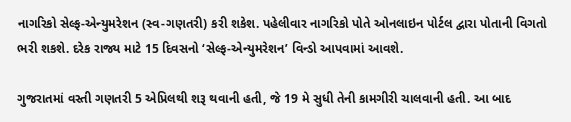નાગરિકો સેલ્ફ-એન્યુમરેશન (સ્વ-ગણતરી) કરી શકેશ. પહેલીવાર નાગરિકો પોતે ઓનલાઇન પોર્ટલ દ્વારા પોતાની વિગતો ભરી શકશે. દરેક રાજ્ય માટે 15 દિવસનો ‘સેલ્ફ-એન્યુમરેશન’ વિન્ડો આપવામાં આવશે.

ગુજરાતમાં વસ્તી ગણતરી 5 એપ્રિલથી શરૂ થવાની હતી, જે 19 મે સુધી તેની કામગીરી ચાલવાની હતી. આ બાદ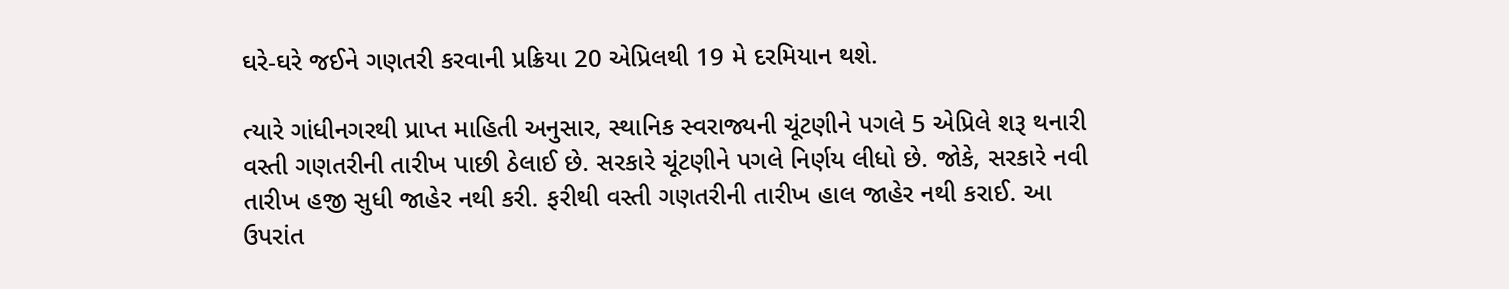ઘરે-ઘરે જઈને ગણતરી કરવાની પ્રક્રિયા 20 એપ્રિલથી 19 મે દરમિયાન થશે.

ત્યારે ગાંધીનગરથી પ્રાપ્ત માહિતી અનુસાર, સ્થાનિક સ્વરાજ્યની ચૂંટણીને પગલે 5 એપ્રિલે શરૂ થનારી વસ્તી ગણતરીની તારીખ પાછી ઠેલાઈ છે. સરકારે ચૂંટણીને પગલે નિર્ણય લીધો છે. જોકે, સરકારે નવી તારીખ હજી સુધી જાહેર નથી કરી. ફરીથી વસ્તી ગણતરીની તારીખ હાલ જાહેર નથી કરાઈ. આ ઉપરાંત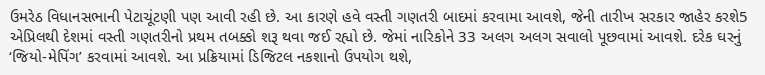ઉમરેઠ વિધાનસભાની પેટાચૂંટણી પણ આવી રહી છે. આ કારણે હવે વસ્તી ગણતરી બાદમાં કરવામા આવશે, જેની તારીખ સરકાર જાહેર કરશે5 એપ્રિલથી દેશમાં વસ્તી ગણતરીનો પ્રથમ તબક્કો શરૂ થવા જઈ રહ્યો છે. જેમાં નારિકોને 33 અલગ અલગ સવાલો પૂછવામાં આવશે. દરેક ઘરનું ‘જિયો-મેપિંગ’ કરવામાં આવશે. આ પ્રક્રિયામાં ડિજિટલ નકશાનો ઉપયોગ થશે,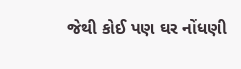જેથી કોઈ પણ ઘર નોંધણી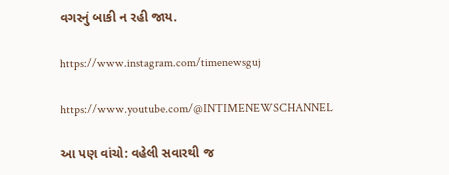વગરનું બાકી ન રહી જાય.

https://www.instagram.com/timenewsguj

https://www.youtube.com/@INTIMENEWSCHANNEL

આ પણ વાંચો: વહેલી સવારથી જ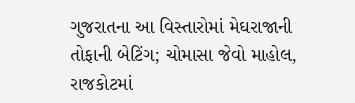ગુજરાતના આ વિસ્તારોમાં મેઘરાજાની તોફાની બેટિંગ; ચોમાસા જેવો માહોલ, રાજકોટમાં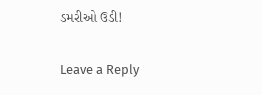ડમરીઓ ઉડી!

Leave a Reply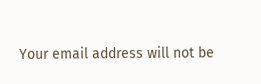Your email address will not be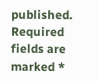published. Required fields are marked *